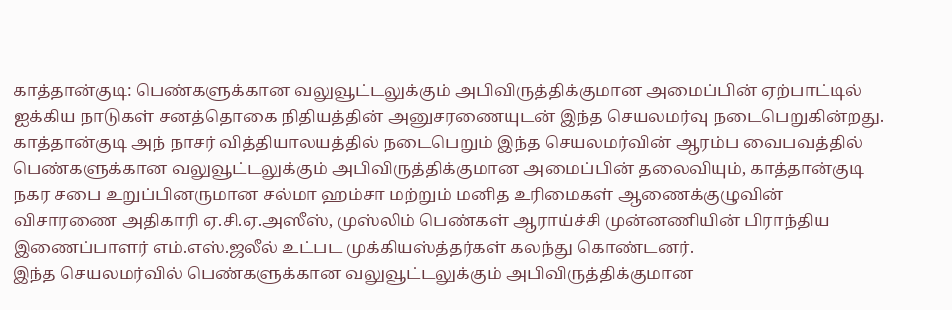காத்தான்குடி: பெண்களுக்கான வலுவூட்டலுக்கும் அபிவிருத்திக்குமான அமைப்பின் ஏற்பாட்டில் ஐக்கிய நாடுகள் சனத்தொகை நிதியத்தின் அனுசரணையுடன் இந்த செயலமர்வு நடைபெறுகின்றது.
காத்தான்குடி அந் நாசர் வித்தியாலயத்தில் நடைபெறும் இந்த செயலமர்வின் ஆரம்ப வைபவத்தில் பெண்களுக்கான வலுவூட்டலுக்கும் அபிவிருத்திக்குமான அமைப்பின் தலைவியும், காத்தான்குடி நகர சபை உறுப்பினருமான சல்மா ஹம்சா மற்றும் மனித உரிமைகள் ஆணைக்குழுவின் விசாரணை அதிகாரி ஏ.சி.ஏ.அஸீஸ், முஸ்லிம் பெண்கள் ஆராய்ச்சி முன்னணியின் பிராந்திய இணைப்பாளர் எம்.எஸ்.ஜலீல் உட்பட முக்கியஸ்த்தர்கள் கலந்து கொண்டனர்.
இந்த செயலமர்வில் பெண்களுக்கான வலுவூட்டலுக்கும் அபிவிருத்திக்குமான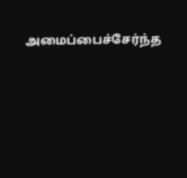அமைப்பைச்சேர்ந்த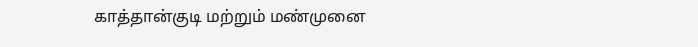காத்தான்குடி மற்றும் மண்முனை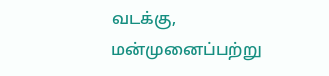வடக்கு, மன்முனைப்பற்று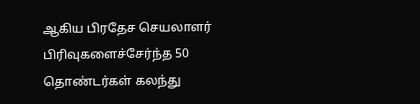ஆகிய பிரதேச செயலாளர் பிரிவுகளைச்சேர்ந்த 50 தொண்டர்கள் கலந்து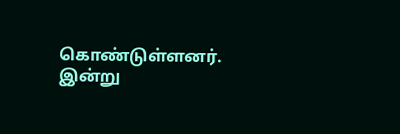கொண்டுள்ளனர்.
இன்று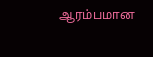ஆரம்பமான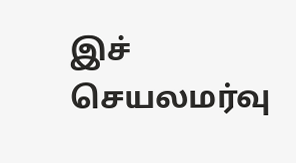இச் செயலமர்வு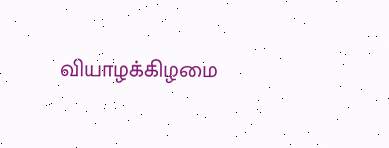வியாழக்கிழமை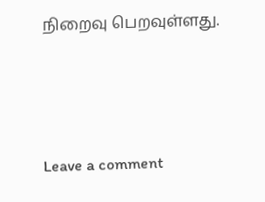நிறைவு பெறவுள்ளது.



Leave a comment